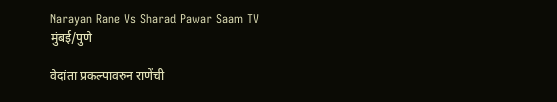Narayan Rane Vs Sharad Pawar Saam TV
मुंबई/पुणे

वेदांता प्रकल्पावरुन राणेंची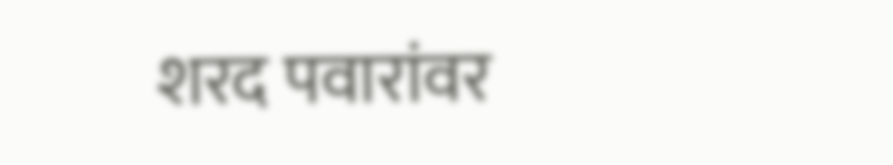शरद पवारांवर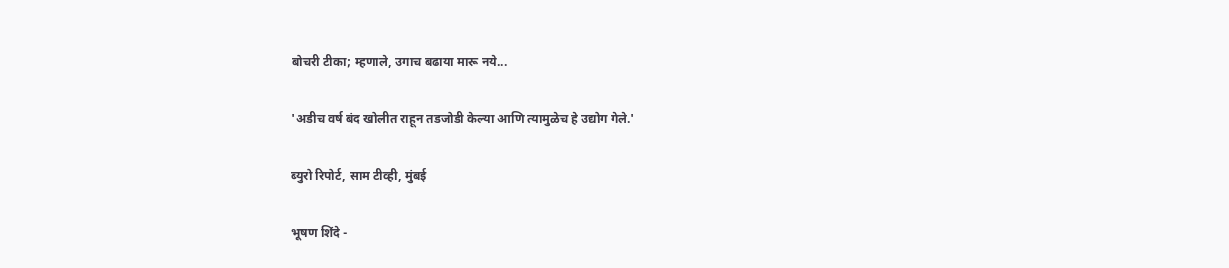बोचरी टीका; म्हणाले, उगाच बढाया मारू नये...

'अडीच वर्ष बंद खोलीत राहून तडजोडी केल्या आणि त्यामुळेच हे उद्योग गेले.'

ब्युरो रिपोर्ट, साम टीव्ही, मुंबई

भूषण शिंदे -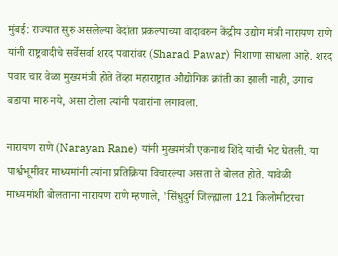मुंबई: राज्यात सुरु असलेल्या वेदांता प्रकल्पाच्या वादावरुन केंद्रीय उद्योग मंत्री नारायण राणे यांनी राष्ट्रवादीचे सर्वेसर्वा शरद पवारांवर (Sharad Pawar) निशाणा साधला आहे. शरद पवार चार वेळा मुख्यमंत्री होते तेंव्हा महाराष्ट्रात औद्योगिक क्रांती का झाली नाही, उगाच बडाया मारु नये, असा टोला त्यांनी पवारांना लगावला.

नारायण राणे (Narayan Rane) यांनी मुख्यमंत्री एकनाथ शिंदे यांची भेट घेतली. या पार्श्वभूमीवर माध्यमांनी त्यांना प्रतिक्रिया विचारल्या असता ते बोलत होते. यावेळी माध्यमांशी बोलताना नारायण राणे म्हणाले, 'सिंधुदुर्ग जिल्ह्याला 121 किलोमीटरचा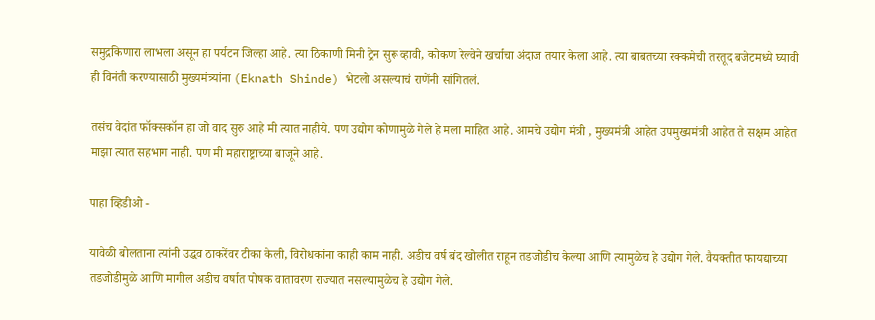समुद्रकिणारा लाभला असून हा पर्यटन जिल्हा आहे. त्या ठिकाणी मिनी ट्रेन सुरू व्हावी, कोकण रेल्वेने खर्चाचा अंदाज तयार केला आहे. त्या बाबतच्या रक्कमेची तरतूद बजेटमध्ये घ्यावी ही विनंती करण्यासाठी मुख्यमंत्र्यांना (Eknath Shinde) भेटलो असल्याचं राणेंनी सांगितलं.

तसंच वेदांत फॉक्सकॉन हा जो वाद सुरु आहे मी त्यात नाहीये. पण उद्योग कोणामुळे गेले हे मला माहित आहे. आमचे उद्योग मंत्री , मुख्यमंत्री आहेत उपमुख्यमंत्री आहेत ते सक्षम आहेत माझा त्यात सहभाग नाही. पण मी महाराष्ट्राच्या बाजूने आहे.

पाहा व्हिडीओ -

यावेळी बोलताना त्यांनी उद्धव ठाकरेंवर टीका केली, विरोधकांना काही काम नाही. अडीच वर्ष बंद खोलीत राहून तडजोडीच केल्या आणि त्यामुळेच हे उद्योग गेले. वैयक्तीत फायद्याच्या तडजोडीमुळे आणि मागील अडीच वर्षात पोषक वातावरण राज्यात नसल्यामुळेच हे उद्योग गेले.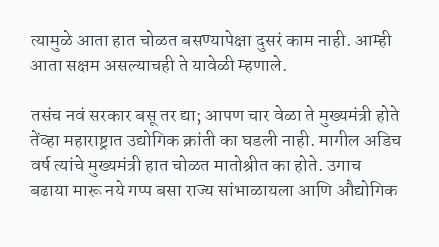त्यामुळे आता हात चोळत बसण्यापेक्षा दुसरं काम नाही. आम्ही आता सक्षम असल्याचही ते यावेळी म्हणाले.

तसंच नवं सरकार बसू तर द्या; आपण चार वेळा ते मुख्यमंत्री होते तेंव्हा महाराष्ट्रात उद्योगिक क्रांती का घडली नाही. मागील अडिच वर्ष त्यांचे मुख्यमंत्री हात चोळत मातोश्रीत का होते. उगाच बढाया मारू नये गप्प बसा राज्य सांभाळायला आणि औद्योगिक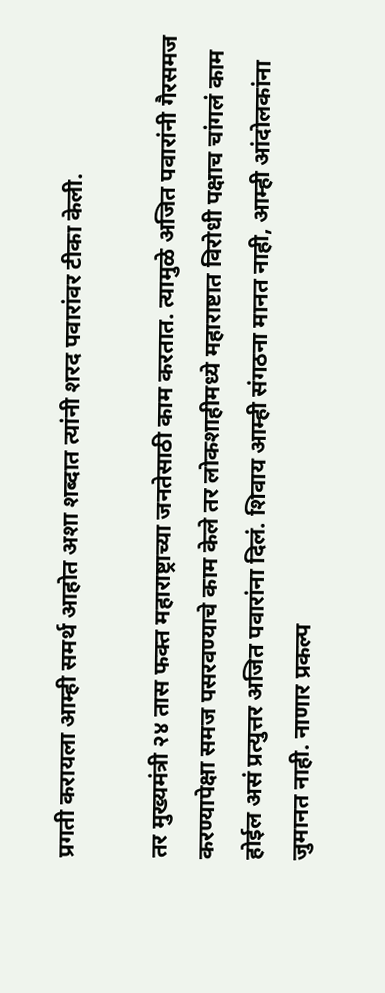प्रगती करायला आम्ही समर्थ आहोत अशा शब्दात त्यांनी शरद पवारांवर टीका केली.

तर मुख्यमंत्री २४ तास फक्त महाराष्ट्राच्या जनतेसाठी काम करतात. त्यामुळे अजित पवारांनी गैरसमज करण्यापेक्षा समज पसरवण्याचे काम केले तर लोकशाहीमध्ये महाराष्टात विरोधी पक्षाच चांगलं काम होईल असं प्रत्युत्तर अजित पवारांना दिलं. शिवाय आम्ही संगठना मानत नाही, आम्ही आंदोलकांना जुमानत नाही. नाणार प्रकल्प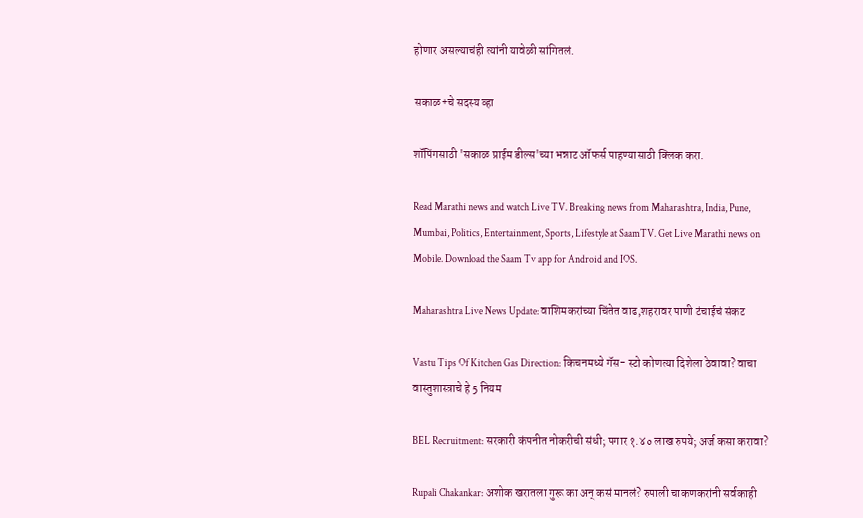होणार असल्याचंही त्यांनी यावेळी सांगितलं.

सकाळ+चे सदस्य व्हा

शॉपिंगसाठी 'सकाळ प्राईम डील्स'च्या भन्नाट ऑफर्स पाहण्यासाठी क्लिक करा.

Read Marathi news and watch Live TV. Breaking news from Maharashtra, India, Pune, Mumbai, Politics, Entertainment, Sports, Lifestyle at SaamTV. Get Live Marathi news on Mobile. Download the Saam Tv app for Android and IOS.

Maharashtra Live News Update: वाशिमकरांच्या चिंतेत वाढ,शहरावर पाणी टंचाईचं संकट

Vastu Tips Of Kitchen Gas Direction: किचनमध्ये गॅस- स्टो कोणत्या दिशेला ठेवावा? वाचा वास्तुशास्त्राचे हे 5 नियम

BEL Recruitment: सरकारी कंपनीत नोकरीची संधी; पगार १.४० लाख रुपये; अर्ज कसा करावा?

Rupali Chakankar: अशोक खरातला गुरू का अन् कसं मानलं? रुपाली चाकणकरांनी सर्वकाही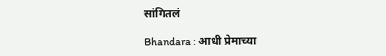सांगितलं

Bhandara : आधी प्रेमाच्या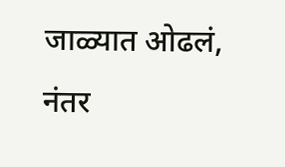जाळ्यात ओढलं, नंतर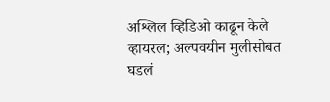अश्लिल व्हिडिओ काढून केले व्हायरल; अल्पवयीन मुलीसोबत घडलं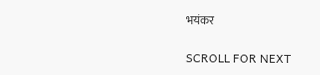भयंकर

SCROLL FOR NEXT